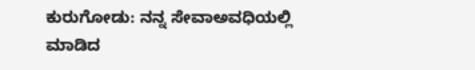ಕುರುಗೋಡು: ನನ್ನ ಸೇವಾಅವಧಿಯಲ್ಲಿ ಮಾಡಿದ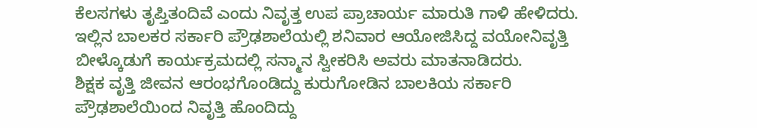ಕೆಲಸಗಳು ತೃಪ್ತಿತಂದಿವೆ ಎಂದು ನಿವೃತ್ತ ಉಪ ಪ್ರಾಚಾರ್ಯ ಮಾರುತಿ ಗಾಳಿ ಹೇಳಿದರು.
ಇಲ್ಲಿನ ಬಾಲಕರ ಸರ್ಕಾರಿ ಪ್ರೌಢಶಾಲೆಯಲ್ಲಿ ಶನಿವಾರ ಆಯೋಜಿಸಿದ್ದ ವಯೋನಿವೃತ್ತಿ ಬೀಳ್ಕೊಡುಗೆ ಕಾರ್ಯಕ್ರಮದಲ್ಲಿ ಸನ್ಮಾನ ಸ್ವೀಕರಿಸಿ ಅವರು ಮಾತನಾಡಿದರು.
ಶಿಕ್ಷಕ ವೃತ್ತಿ ಜೀವನ ಆರಂಭಗೊಂಡಿದ್ದು ಕುರುಗೋಡಿನ ಬಾಲಕಿಯ ಸರ್ಕಾರಿ ಪ್ರೌಢಶಾಲೆಯಿಂದ ನಿವೃತ್ತಿ ಹೊಂದಿದ್ದು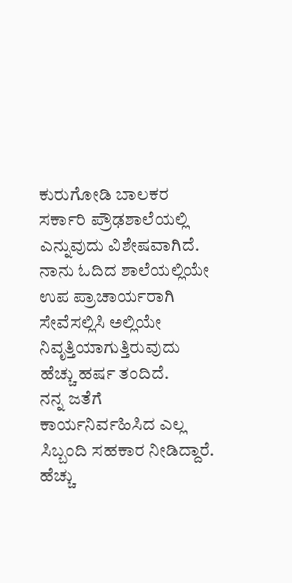ಕುರುಗೋಡಿ ಬಾಲಕರ ಸರ್ಕಾರಿ ಪ್ರೌಢಶಾಲೆಯಲ್ಲಿ ಎನ್ನುವುದು ವಿಶೇಷವಾಗಿದೆ. ನಾನು ಓದಿದ ಶಾಲೆಯಲ್ಲಿಯೇ ಉಪ ಪ್ರಾಚಾರ್ಯರಾಗಿ ಸೇವೆಸಲ್ಲಿಸಿ ಅಲ್ಲಿಯೇ ನಿವೃತ್ತಿಯಾಗುತ್ತಿರುವುದು ಹೆಚ್ಚು ಹರ್ಷ ತಂದಿದೆ.
ನನ್ನ ಜತೆಗೆ ಕಾರ್ಯನಿರ್ವಹಿಸಿದ ಎಲ್ಲ ಸಿಬ್ಬಂದಿ ಸಹಕಾರ ನೀಡಿದ್ದಾರೆ. ಹೆಚ್ಚು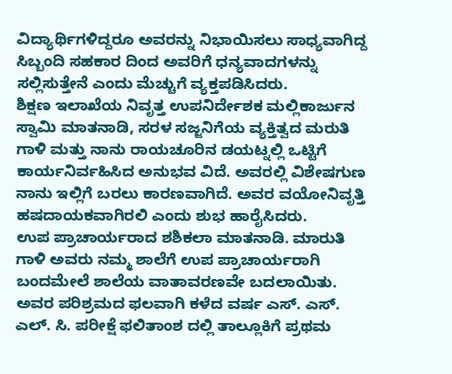ವಿದ್ಯಾರ್ಥಿಗಳಿದ್ದರೂ ಅವರನ್ನು ನಿಭಾಯಿಸಲು ಸಾಧ್ಯವಾಗಿದ್ದ ಸಿಬ್ಬಂದಿ ಸಹಕಾರ ದಿಂದ ಅವರಿಗೆ ಧನ್ಯವಾದಗಳನ್ನು ಸಲ್ಲಿಸುತ್ತೇನೆ ಎಂದು ಮೆಚ್ಚುಗೆ ವ್ಯಕ್ತಪಡಿಸಿದರು.
ಶಿಕ್ಷಣ ಇಲಾಖೆಯ ನಿವೃತ್ತ ಉಪನಿರ್ದೇಶಕ ಮಲ್ಲಿಕಾರ್ಜುನ ಸ್ವಾಮಿ ಮಾತನಾಡಿ, ಸರಳ ಸಜ್ಜನಿಗೆಯ ವ್ಯಕ್ತಿತ್ವದ ಮರುತಿ ಗಾಳಿ ಮತ್ತು ನಾನು ರಾಯಚೂರಿನ ಡಯಟ್ನಲ್ಲಿ ಒಟ್ಟಿಗೆ ಕಾರ್ಯನಿರ್ವಹಿಸಿದ ಅನುಭವ ವಿದೆ. ಅವರಲ್ಲಿ ವಿಶೇಷಗುಣ ನಾನು ಇಲ್ಲಿಗೆ ಬರಲು ಕಾರಣವಾಗಿದೆ. ಅವರ ವಯೋನಿವೃತ್ತಿ ಹಷದಾಯಕವಾಗಿರಲಿ ಎಂದು ಶುಭ ಹಾರೈಸಿದರು.
ಉಪ ಪ್ರಾಚಾರ್ಯರಾದ ಶಶಿಕಲಾ ಮಾತನಾಡಿ. ಮಾರುತಿ ಗಾಳಿ ಅವರು ನಮ್ಮ ಶಾಲೆಗೆ ಉಪ ಪ್ರಾಚಾರ್ಯರಾಗಿ ಬಂದಮೇಲೆ ಶಾಲೆಯ ವಾತಾವರಣವೇ ಬದಲಾಯಿತು. ಅವರ ಪರಿಶ್ರಮದ ಫಲವಾಗಿ ಕಳೆದ ವರ್ಷ ಎಸ್. ಎಸ್. ಎಲ್. ಸಿ. ಪರೀಕ್ಷೆ ಫಲಿತಾಂಶ ದಲ್ಲಿ ತಾಲ್ಲೂಕಿಗೆ ಪ್ರಥಮ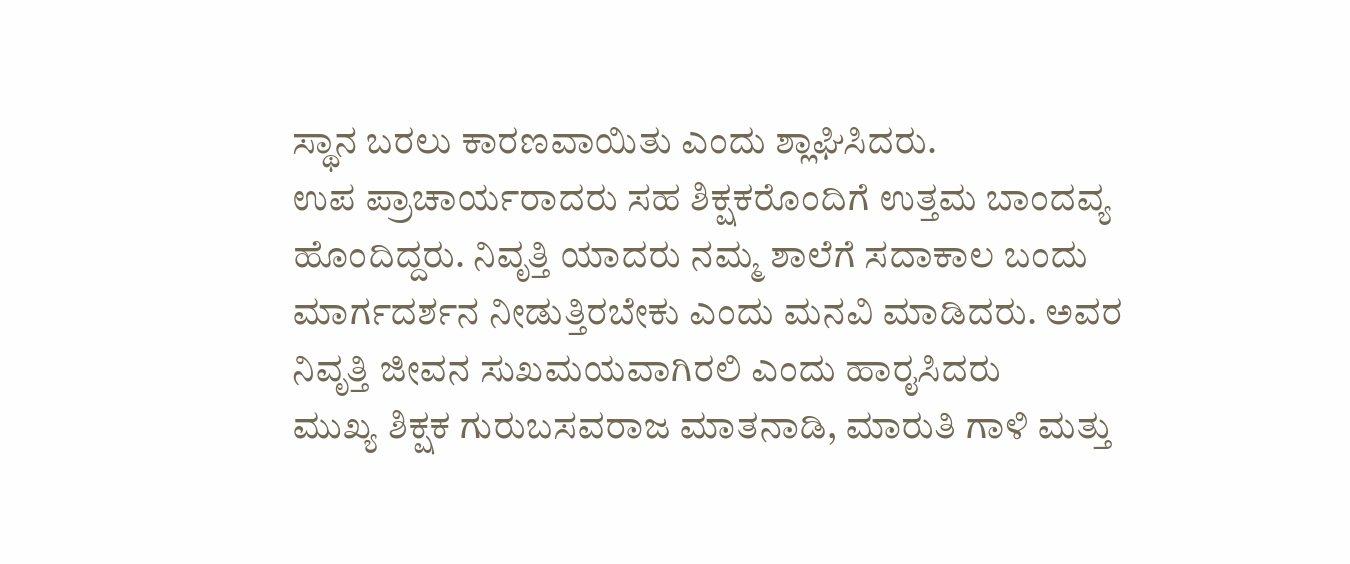ಸ್ಥಾನ ಬರಲು ಕಾರಣವಾಯಿತು ಎಂದು ಶ್ಲಾಘಿಸಿದರು.
ಉಪ ಪ್ರಾಚಾರ್ಯರಾದರು ಸಹ ಶಿಕ್ಷಕರೊಂದಿಗೆ ಉತ್ತಮ ಬಾಂದವ್ಯ ಹೊಂದಿದ್ದರು. ನಿವೃತ್ತಿ ಯಾದರು ನಮ್ಮ ಶಾಲೆಗೆ ಸದಾಕಾಲ ಬಂದು ಮಾರ್ಗದರ್ಶನ ನೀಡುತ್ತಿರಬೇಕು ಎಂದು ಮನವಿ ಮಾಡಿದರು. ಅವರ ನಿವೃತ್ತಿ ಜೀವನ ಸುಖಮಯವಾಗಿರಲಿ ಎಂದು ಹಾರೖಸಿದರು
ಮುಖ್ಯ ಶಿಕ್ಷಕ ಗುರುಬಸವರಾಜ ಮಾತನಾಡಿ, ಮಾರುತಿ ಗಾಳಿ ಮತ್ತು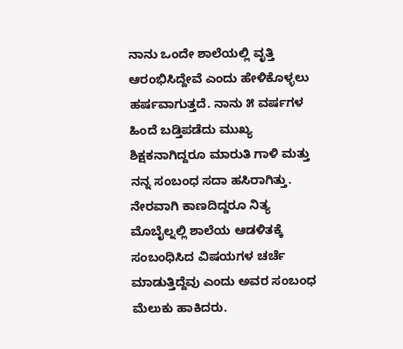ನಾನು ಒಂದೇ ಶಾಲೆಯಲ್ಲಿ ವೃತ್ತಿ ಆರಂಭಿಸಿದ್ದೇವೆ ಎಂದು ಹೇಳಿಕೊಳ್ಳಲು ಹರ್ಷವಾಗುತ್ತದೆ. ನಾನು ೫ ವರ್ಷಗಳ ಹಿಂದೆ ಬಡ್ತಿಪಡೆದು ಮುಖ್ಯ ಶಿಕ್ಷಕನಾಗಿದ್ದರೂ ಮಾರುತಿ ಗಾಳಿ ಮತ್ತು ನನ್ನ ಸಂಬಂಧ ಸದಾ ಹಸಿರಾಗಿತ್ತು. ನೇರವಾಗಿ ಕಾಣದಿದ್ದರೂ ನಿತ್ಯ ಮೊಬೈಲ್ನಲ್ಲಿ ಶಾಲೆಯ ಆಡಳಿತಕ್ಕೆ ಸಂಬಂಧಿಸಿದ ವಿಷಯಗಳ ಚರ್ಚೆ ಮಾಡುತ್ತಿದ್ದೆವು ಎಂದು ಅವರ ಸಂಬಂಧ ಮೆಲುಕು ಹಾಕಿದರು.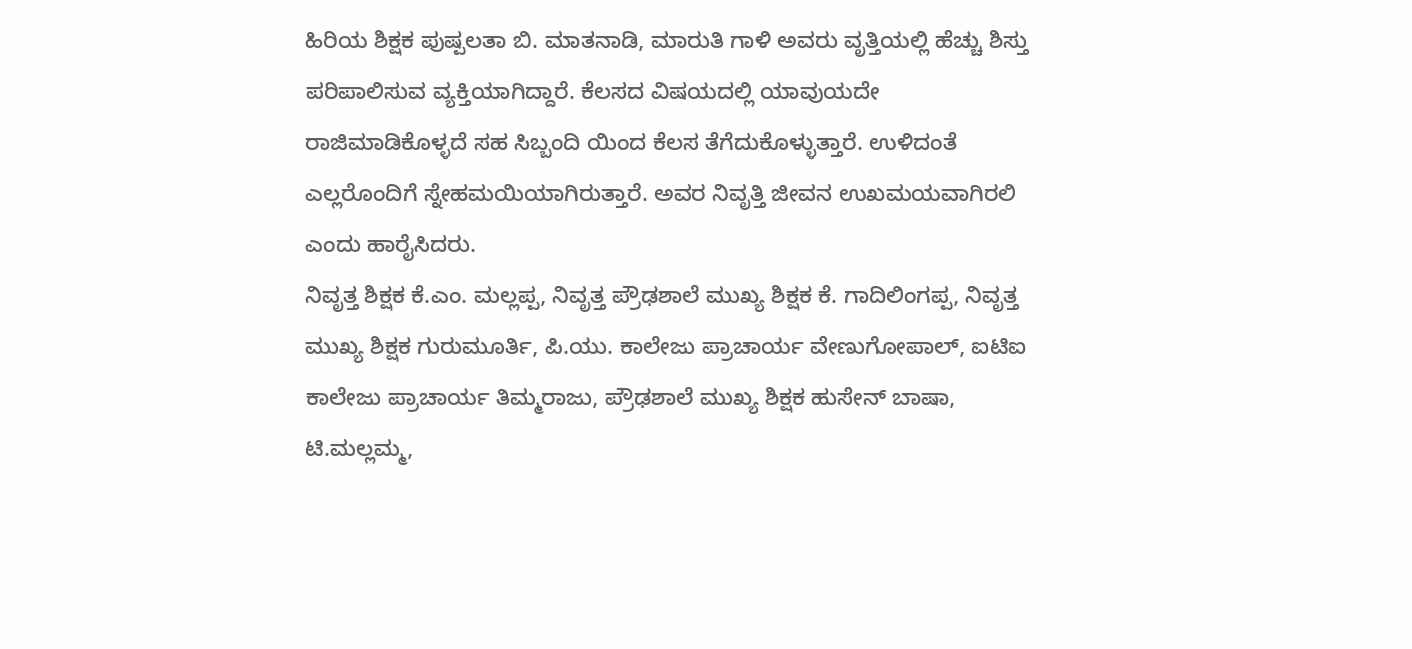ಹಿರಿಯ ಶಿಕ್ಷಕ ಪುಷ್ಪಲತಾ ಬಿ. ಮಾತನಾಡಿ, ಮಾರುತಿ ಗಾಳಿ ಅವರು ವೃತ್ತಿಯಲ್ಲಿ ಹೆಚ್ಚು ಶಿಸ್ತು ಪರಿಪಾಲಿಸುವ ವ್ಯಕ್ತಿಯಾಗಿದ್ದಾರೆ. ಕೆಲಸದ ವಿಷಯದಲ್ಲಿ ಯಾವುಯದೇ ರಾಜಿಮಾಡಿಕೊಳ್ಳದೆ ಸಹ ಸಿಬ್ಬಂದಿ ಯಿಂದ ಕೆಲಸ ತೆಗೆದುಕೊಳ್ಳುತ್ತಾರೆ. ಉಳಿದಂತೆ ಎಲ್ಲರೊಂದಿಗೆ ಸ್ನೇಹಮಯಿಯಾಗಿರುತ್ತಾರೆ. ಅವರ ನಿವೃತ್ತಿ ಜೀವನ ಉಖಮಯವಾಗಿರಲಿ ಎಂದು ಹಾರೈಸಿದರು.
ನಿವೃತ್ತ ಶಿಕ್ಷಕ ಕೆ.ಎಂ. ಮಲ್ಲಪ್ಪ, ನಿವೃತ್ತ ಪ್ರೌಢಶಾಲೆ ಮುಖ್ಯ ಶಿಕ್ಷಕ ಕೆ. ಗಾದಿಲಿಂಗಪ್ಪ, ನಿವೃತ್ತ ಮುಖ್ಯ ಶಿಕ್ಷಕ ಗುರುಮೂರ್ತಿ, ಪಿ.ಯು. ಕಾಲೇಜು ಪ್ರಾಚಾರ್ಯ ವೇಣುಗೋಪಾಲ್, ಐಟಿಐ ಕಾಲೇಜು ಪ್ರಾಚಾರ್ಯ ತಿಮ್ಮರಾಜು, ಪ್ರೌಢಶಾಲೆ ಮುಖ್ಯ ಶಿಕ್ಷಕ ಹುಸೇನ್ ಬಾಷಾ, ಟಿ.ಮಲ್ಲಮ್ಮ,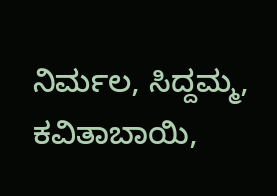ನಿರ್ಮಲ, ಸಿದ್ದಮ್ಮ, ಕವಿತಾಬಾಯಿ,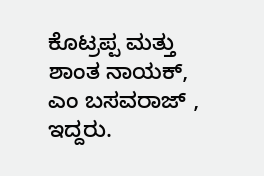ಕೊಟ್ರಪ್ಪ ಮತ್ತು ಶಾಂತ ನಾಯಕ್, ಎಂ ಬಸವರಾಜ್ , ಇದ್ದರು.